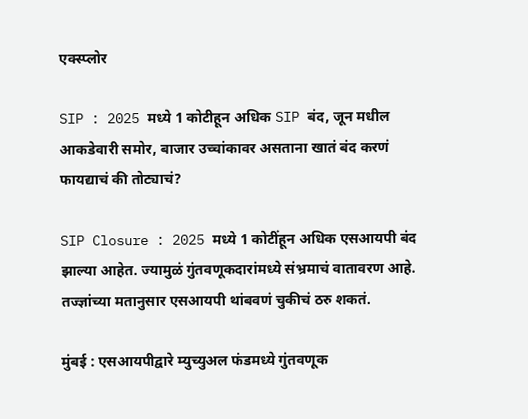एक्स्प्लोर

SIP : 2025 मध्ये 1 कोटीहून अधिक SIP बंद, जून मधील आकडेवारी समोर, बाजार उच्चांकावर असताना खातं बंद करणं फायद्याचं की तोट्याचं?

SIP Closure : 2025 मध्ये 1 कोटींहून अधिक एसआयपी बंद झाल्या आहेत. ज्यामुळं गुंतवणूकदारांमध्ये संभ्रमाचं वातावरण आहे. तज्ज्ञांच्या मतानुसार एसआयपी थांबवणं चुकीचं ठरु शकतं.

मुंबई : एसआयपीद्वारे म्युच्युअल फंडमध्ये गुंतवणूक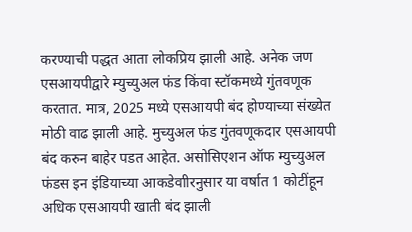करण्याची पद्धत आता लोकप्रिय झाली आहे. अनेक जण एसआयपीद्वारे म्युच्युअल फंड किंवा स्टॉकमध्ये गुंतवणूक करतात. मात्र, 2025 मध्ये एसआयपी बंद होण्याच्या संख्येत मोठी वाढ झाली आहे. मुच्युअल फंड गुंतवणूकदार एसआयपी बंद करुन बाहेर पडत आहेत. असोसिएशन ऑफ म्युच्युअल फंडस इन इंडियाच्या आकडेवाीरनुसार या वर्षात 1 कोटींहून अधिक एसआयपी खाती बंद झाली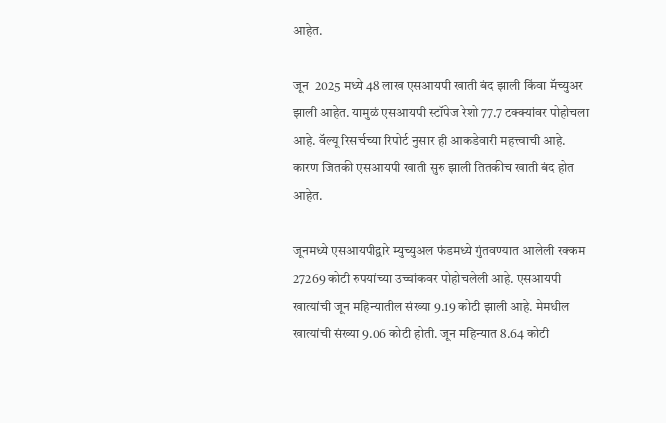आहेत.

जून  2025 मध्ये 48 लाख एसआयपी खाती बंद झाली किंवा मॅच्युअर झाली आहेत. यामुळं एसआयपी स्टॉपेज रेशो 77.7 टक्क्यांवर पोहोचला आहे. वॅल्यू रिसर्चच्या रिपोर्ट नुसार ही आकडेवारी महत्त्वाची आहे. कारण जितकी एसआयपी खाती सुरु झाली तितकीच खाती बंद होत आहेत.

जूनमध्ये एसआयपीद्वारे म्युच्युअल फंडमध्ये गुंतवण्यात आलेली रक्कम 27269 कोटी रुपयांच्या उच्चांकवर पोहोचलेली आहे. एसआयपी खात्यांची जून महिन्यातील संख्या 9.19 कोटी झाली आहे. मेमधील खात्यांची संख्या 9.06 कोटी होती. जून महिन्यात 8.64 कोटी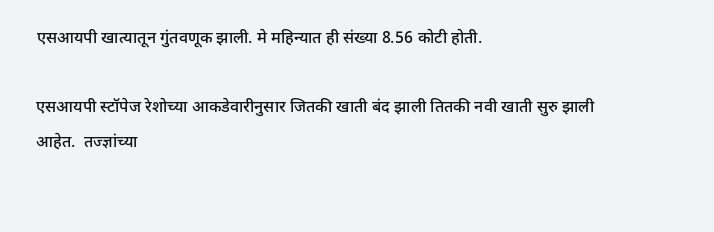एसआयपी खात्यातून गुंतवणूक झाली. मे महिन्यात ही संख्या 8.56 कोटी होती.

एसआयपी स्टॉपेज रेशोच्या आकडेवारीनुसार जितकी खाती बंद झाली तितकी नवी खाती सुरु झाली आहेत.  तज्ज्ञांच्या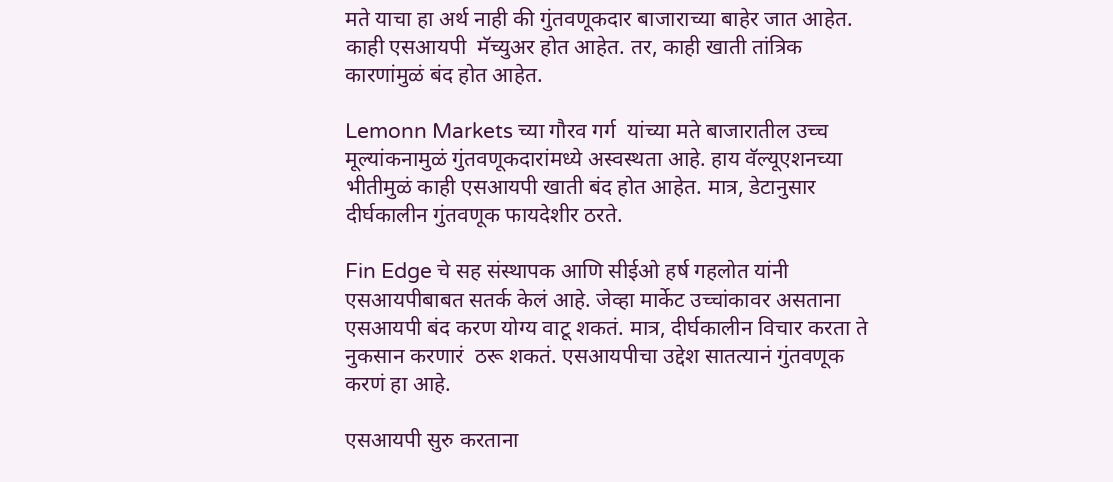मते याचा हा अर्थ नाही की गुंतवणूकदार बाजाराच्या बाहेर जात आहेत. काही एसआयपी  मॅच्युअर होत आहेत. तर, काही खाती तांत्रिक कारणांमुळं बंद होत आहेत.

Lemonn Markets च्या गौरव गर्ग  यांच्या मते बाजारातील उच्च मूल्यांकनामुळं गुंतवणूकदारांमध्ये अस्वस्थता आहे. हाय वॅल्यूएशनच्या भीतीमुळं काही एसआयपी खाती बंद होत आहेत. मात्र, डेटानुसार दीर्घकालीन गुंतवणूक फायदेशीर ठरते.

Fin Edge चे सह संस्थापक आणि सीईओ हर्ष गहलोत यांनी एसआयपीबाबत सतर्क केलं आहे. जेव्हा मार्केट उच्चांकावर असताना एसआयपी बंद करण योग्य वाटू शकतं. मात्र, दीर्घकालीन विचार करता ते नुकसान करणारं  ठरू शकतं. एसआयपीचा उद्देश सातत्यानं गुंतवणूक करणं हा आहे.

एसआयपी सुरु करताना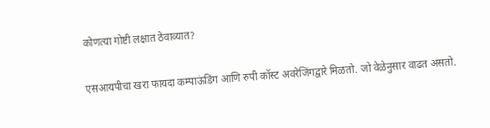कोणत्या गोष्टी लक्षात ठेवाव्यात?

एसआयपीचा खरा फायदा कम्पाऊंडिंग आणि रुपी कॉस्ट अवरेजिंगद्वारे मिळतो. जो वेळेनुसार वाढत असतो.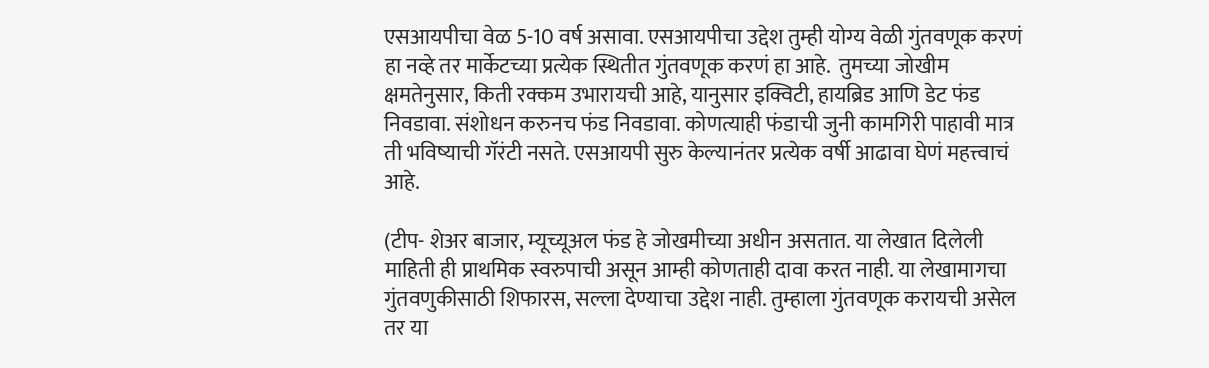एसआयपीचा वेळ 5-10 वर्ष असावा. एसआयपीचा उद्देश तुम्ही योग्य वेळी गुंतवणूक करणं हा नव्हे तर मार्केटच्या प्रत्येक स्थितीत गुंतवणूक करणं हा आहे.  तुमच्या जोखीम क्षमतेनुसार, किती रक्कम उभारायची आहे, यानुसार इक्विटी, हायब्रिड आणि डेट फंड निवडावा. संशोधन करुनच फंड निवडावा. कोणत्याही फंडाची जुनी कामगिरी पाहावी मात्र ती भविष्याची गॅरंटी नसते. एसआयपी सुरु केल्यानंतर प्रत्येक वर्षी आढावा घेणं महत्त्वाचं आहे.

(टीप- शेअर बाजार, म्यूच्यूअल फंड हे जोखमीच्या अधीन असतात. या लेखात दिलेली माहिती ही प्राथमिक स्वरुपाची असून आम्ही कोणताही दावा करत नाही. या लेखामागचा गुंतवणुकीसाठी शिफारस, सल्ला देण्याचा उद्देश नाही. तुम्हाला गुंतवणूक करायची असेल तर या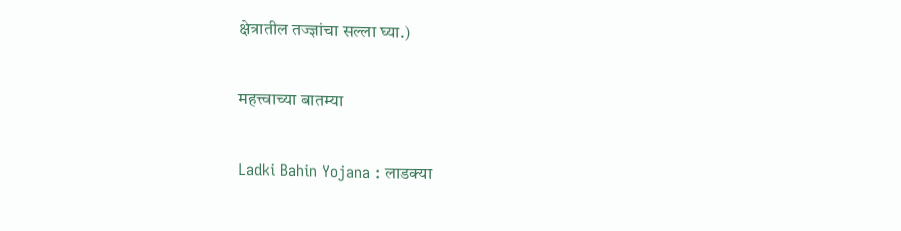क्षेत्रातील तज्ज्ञांचा सल्ला घ्या.)

महत्त्वाच्या बातम्या

Ladki Bahin Yojana : लाडक्या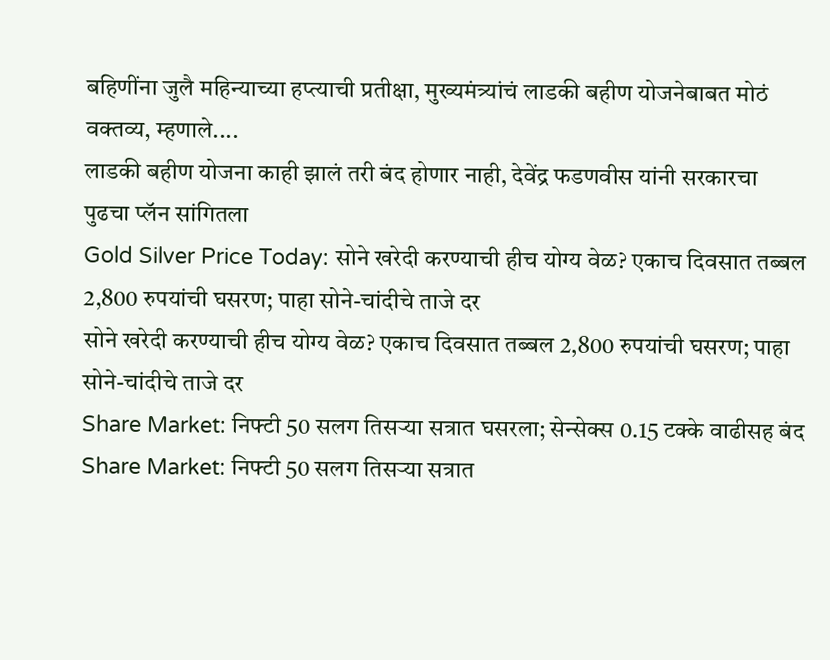बहिणींना जुलै महिन्याच्या हप्त्याची प्रतीक्षा, मुख्यमंत्र्यांचं लाडकी बहीण योजनेबाबत मोठं वक्तव्य, म्हणाले....
लाडकी बहीण योजना काही झालं तरी बंद होणार नाही, देवेंद्र फडणवीस यांनी सरकारचा पुढचा प्लॅन सांगितला
Gold Silver Price Today: सोने खरेदी करण्याची हीच योग्य वेळ? एकाच दिवसात तब्बल 2,800 रुपयांची घसरण; पाहा सोने-चांदीचे ताजे दर
सोने खरेदी करण्याची हीच योग्य वेळ? एकाच दिवसात तब्बल 2,800 रुपयांची घसरण; पाहा सोने-चांदीचे ताजे दर
Share Market: निफ्टी 50 सलग तिसऱ्या सत्रात घसरला; सेन्सेक्स 0.15 टक्के वाढीसह बंद
Share Market: निफ्टी 50 सलग तिसऱ्या सत्रात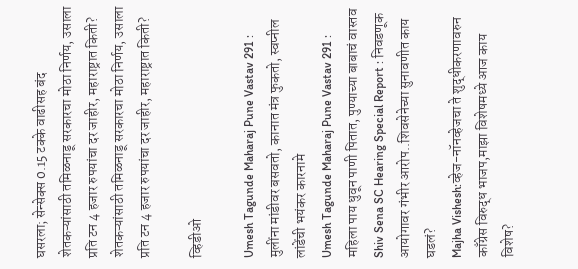घसरला; सेन्सेक्स 0.15 टक्के वाढीसह बंद
शेतकऱ्यांसाठी तमिळनाडू सरकारचा मोठा निर्णय, उसाला प्रति टन 4 हजार रुपयांचा दर जाहीर, महाराष्ट्रात किती?
शेतकऱ्यांसाठी तमिळनाडू सरकारचा मोठा निर्णय, उसाला प्रति टन 4 हजार रुपयांचा दर जाहीर, महाराष्ट्रात किती?

व्हिडीओ

Umesh Tagunde Maharaj Pune Vastav 291 : मुलींना मांडीवर बसवतो, कानात मंत्र फुकतो, स्वप्नील लांडेंची भयंकर कारनामे
Umesh Tagunde Maharaj Pune Vastav 291 : महिला पाय धुवून पाणी पितात, पुण्याच्या बाबाचं वास्तव
Shiv Sena SC Hearing Special Report : निवडणूक आयोगावर गंभीर आरोप..शिवसेनेच्या सुनावणीत काय घडलं?
Majha Vishesh:व्हेज-नॉनव्हेजचा ते शुद्धीकरणावरुन काँग्रेस विरुद्ध भाजप,माझा विशेषमध्ये आज काय विशेष?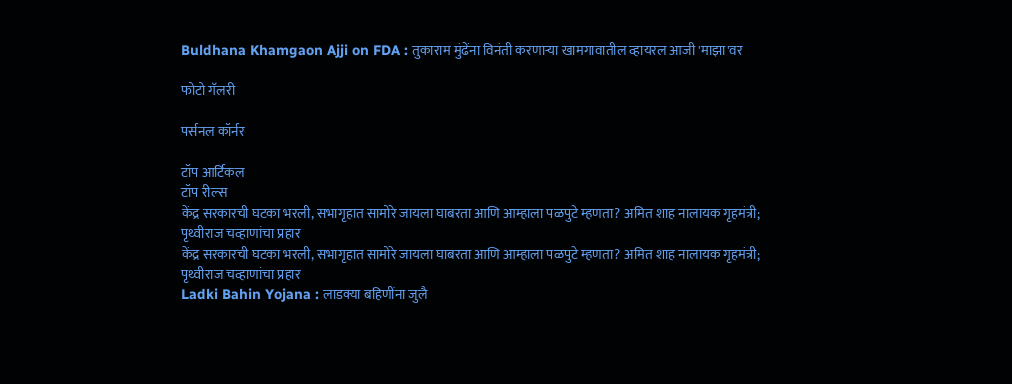Buldhana Khamgaon Ajji on FDA : तुकाराम मुंढेंना विनंती करणाऱ्या खामगावातील व्हायरल आजी 'माझा'वर

फोटो गॅलरी

पर्सनल कॉर्नर

टॉप आर्टिकल
टॉप रील्स
केंद्र सरकारची घटका भरली, सभागृहात सामोरे जायला घाबरता आणि आम्हाला पळपुटे म्हणता? अमित शाह नालायक गृहमंत्री; पृथ्वीराज चव्हाणांचा प्रहार
केंद्र सरकारची घटका भरली, सभागृहात सामोरे जायला घाबरता आणि आम्हाला पळपुटे म्हणता? अमित शाह नालायक गृहमंत्री; पृथ्वीराज चव्हाणांचा प्रहार
Ladki Bahin Yojana : लाडक्या बहिणींना जुलै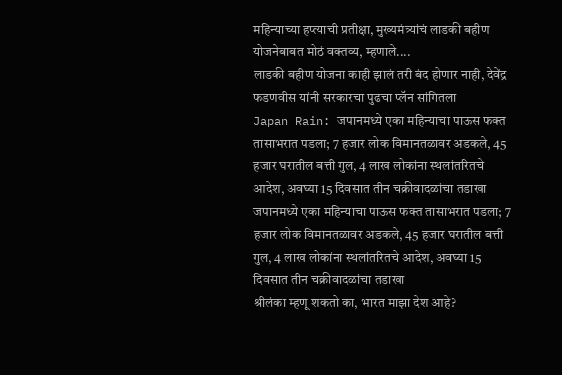महिन्याच्या हप्त्याची प्रतीक्षा, मुख्यमंत्र्यांचं लाडकी बहीण योजनेबाबत मोठं वक्तव्य, म्हणाले....
लाडकी बहीण योजना काही झालं तरी बंद होणार नाही, देवेंद्र फडणवीस यांनी सरकारचा पुढचा प्लॅन सांगितला
Japan Rain: जपानमध्ये एका महिन्याचा पाऊस फक्त तासाभरात पडला; 7 हजार लोक विमानतळावर अडकले, 45 हजार घरातील बत्ती गुल, 4 लाख लोकांना स्थलांतरितचे आदेश, अवघ्या 15 दिवसात तीन चक्रीवादळांचा तडाखा
जपानमध्ये एका महिन्याचा पाऊस फक्त तासाभरात पडला; 7 हजार लोक विमानतळावर अडकले, 45 हजार घरातील बत्ती गुल, 4 लाख लोकांना स्थलांतरितचे आदेश, अवघ्या 15 दिवसात तीन चक्रीवादळांचा तडाखा
श्रीलंका म्हणू शकतो का, भारत माझा देश आहे?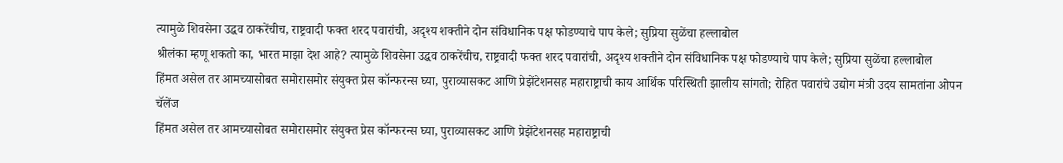त्यामुळे शिवसेना उद्धव ठाकरेंचीच, राष्ट्रवादी फक्त शरद पवारांची, अदृश्य शक्तीने दोन संविधानिक पक्ष फोडण्याचे पाप केले; सुप्रिया सुळेंचा हल्लाबोल
श्रीलंका म्हणू शकतो का, भारत माझा देश आहे? त्यामुळे शिवसेना उद्धव ठाकरेंचीच, राष्ट्रवादी फक्त शरद पवारांची, अदृश्य शक्तीने दोन संविधानिक पक्ष फोडण्याचे पाप केले; सुप्रिया सुळेंचा हल्लाबोल
हिंमत असेल तर आमच्यासोबत समोरासमोर संयुक्त प्रेस कॉन्फरन्स घ्या, पुराव्यासकट आणि प्रेझेंटेशनसह महाराष्ट्राची काय आर्थिक परिस्थिती झालीय सांगतो; रोहित पवारांचे उद्योग मंत्री उदय सामतांना ओपन चॅलेंज
हिंमत असेल तर आमच्यासोबत समोरासमोर संयुक्त प्रेस कॉन्फरन्स घ्या, पुराव्यासकट आणि प्रेझेंटेशनसह महाराष्ट्राची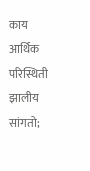काय आर्थिक परिस्थिती झालीय सांगतो;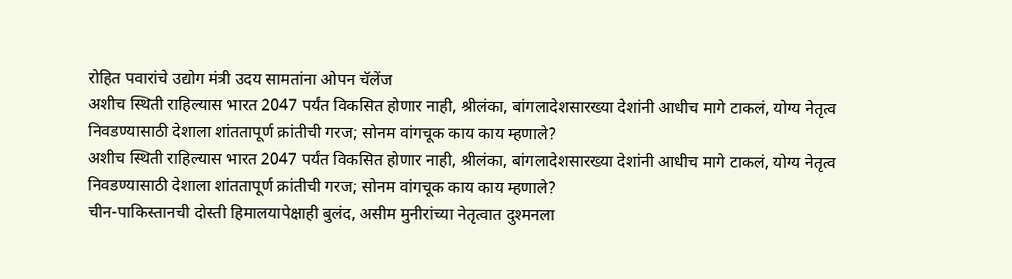रोहित पवारांचे उद्योग मंत्री उदय सामतांना ओपन चॅलेंज
अशीच स्थिती राहिल्यास भारत 2047 पर्यंत विकसित होणार नाही, श्रीलंका, बांगलादेशसारख्या देशांनी आधीच मागे टाकलं, योग्य नेतृत्व निवडण्यासाठी देशाला शांततापूर्ण क्रांतीची गरज; सोनम वांगचूक काय काय म्हणाले?
अशीच स्थिती राहिल्यास भारत 2047 पर्यंत विकसित होणार नाही, श्रीलंका, बांगलादेशसारख्या देशांनी आधीच मागे टाकलं, योग्य नेतृत्व निवडण्यासाठी देशाला शांततापूर्ण क्रांतीची गरज; सोनम वांगचूक काय काय म्हणाले?
चीन-पाकिस्तानची दोस्ती हिमालयापेक्षाही बुलंद, असीम मुनीरांच्या नेतृत्वात दुश्मनला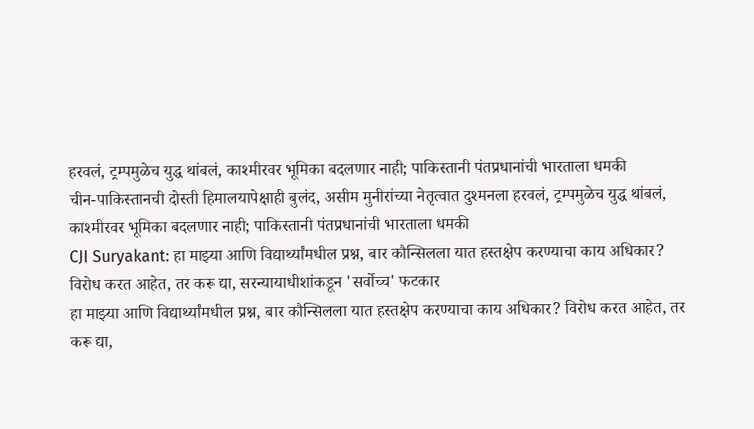हरवलं, ट्रम्पमुळेच युद्ध थांबलं, काश्मीरवर भूमिका बदलणार नाही; पाकिस्तानी पंतप्रधानांची भारताला धमकी
चीन-पाकिस्तानची दोस्ती हिमालयापेक्षाही बुलंद, असीम मुनीरांच्या नेतृत्वात दुश्मनला हरवलं, ट्रम्पमुळेच युद्ध थांबलं, काश्मीरवर भूमिका बदलणार नाही; पाकिस्तानी पंतप्रधानांची भारताला धमकी
CJI Suryakant: हा माझ्या आणि विद्यार्थ्यांमधील प्रश्न, बार कौन्सिलला यात हस्तक्षेप करण्याचा काय अधिकार? विरोध करत आहेत, तर करू द्या, सरन्यायाधीशांकडून 'सर्वोच्च' फटकार
हा माझ्या आणि विद्यार्थ्यांमधील प्रश्न, बार कौन्सिलला यात हस्तक्षेप करण्याचा काय अधिकार? विरोध करत आहेत, तर करू द्या,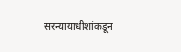सरन्यायाधीशांकडून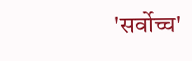'सर्वोच्च'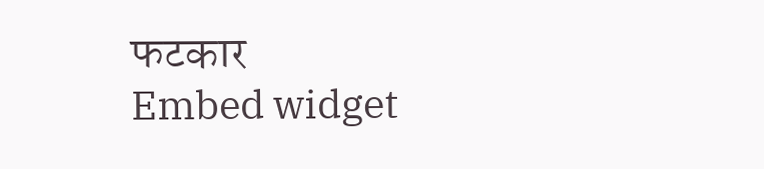फटकार
Embed widget